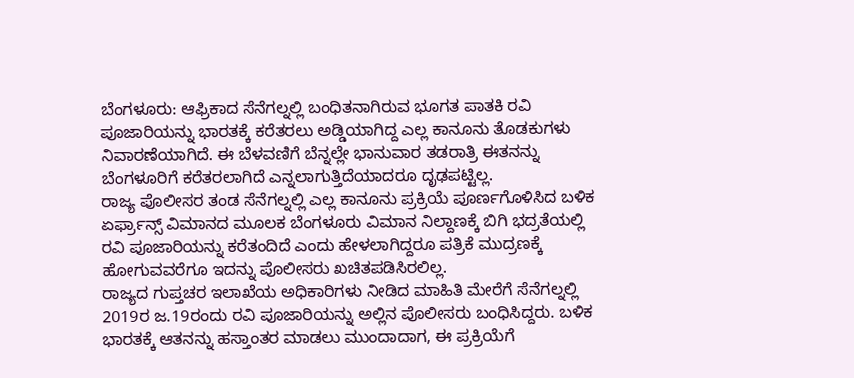ಬೆಂಗಳೂರು: ಆಫ್ರಿಕಾದ ಸೆನೆಗಲ್ನಲ್ಲಿ ಬಂಧಿತನಾಗಿರುವ ಭೂಗತ ಪಾತಕಿ ರವಿ ಪೂಜಾರಿಯನ್ನು ಭಾರತಕ್ಕೆ ಕರೆತರಲು ಅಡ್ಡಿಯಾಗಿದ್ದ ಎಲ್ಲ ಕಾನೂನು ತೊಡಕುಗಳು ನಿವಾರಣೆಯಾಗಿದೆ. ಈ ಬೆಳವಣಿಗೆ ಬೆನ್ನಲ್ಲೇ ಭಾನುವಾರ ತಡರಾತ್ರಿ ಈತನನ್ನು ಬೆಂಗಳೂರಿಗೆ ಕರೆತರಲಾಗಿದೆ ಎನ್ನಲಾಗುತ್ತಿದೆಯಾದರೂ ದೃಢಪಟ್ಟಿಲ್ಲ.
ರಾಜ್ಯ ಪೊಲೀಸರ ತಂಡ ಸೆನೆಗಲ್ನಲ್ಲಿ ಎಲ್ಲ ಕಾನೂನು ಪ್ರಕ್ರಿಯೆ ಪೂರ್ಣಗೊಳಿಸಿದ ಬಳಿಕ ಏರ್ಫ್ರಾನ್ಸ್ ವಿಮಾನದ ಮೂಲಕ ಬೆಂಗಳೂರು ವಿಮಾನ ನಿಲ್ದಾಣಕ್ಕೆ ಬಿಗಿ ಭದ್ರತೆಯಲ್ಲಿ ರವಿ ಪೂಜಾರಿಯನ್ನು ಕರೆತಂದಿದೆ ಎಂದು ಹೇಳಲಾಗಿದ್ದರೂ ಪತ್ರಿಕೆ ಮುದ್ರಣಕ್ಕೆ ಹೋಗುವವರೆಗೂ ಇದನ್ನು ಪೊಲೀಸರು ಖಚಿತಪಡಿಸಿರಲಿಲ್ಲ.
ರಾಜ್ಯದ ಗುಪ್ತಚರ ಇಲಾಖೆಯ ಅಧಿಕಾರಿಗಳು ನೀಡಿದ ಮಾಹಿತಿ ಮೇರೆಗೆ ಸೆನೆಗಲ್ನಲ್ಲಿ 2019ರ ಜ.19ರಂದು ರವಿ ಪೂಜಾರಿಯನ್ನು ಅಲ್ಲಿನ ಪೊಲೀಸರು ಬಂಧಿಸಿದ್ದರು. ಬಳಿಕ ಭಾರತಕ್ಕೆ ಆತನನ್ನು ಹಸ್ತಾಂತರ ಮಾಡಲು ಮುಂದಾದಾಗ, ಈ ಪ್ರಕ್ರಿಯೆಗೆ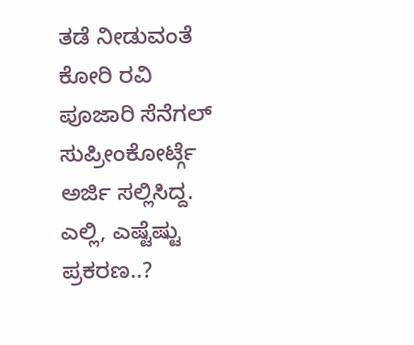ತಡೆ ನೀಡುವಂತೆ ಕೋರಿ ರವಿ ಪೂಜಾರಿ ಸೆನೆಗಲ್ ಸುಪ್ರೀಂಕೋರ್ಟ್ಗೆ ಅರ್ಜಿ ಸಲ್ಲಿಸಿದ್ದ.
ಎಲ್ಲಿ, ಎಷ್ಟೆಷ್ಟು ಪ್ರಕರಣ..?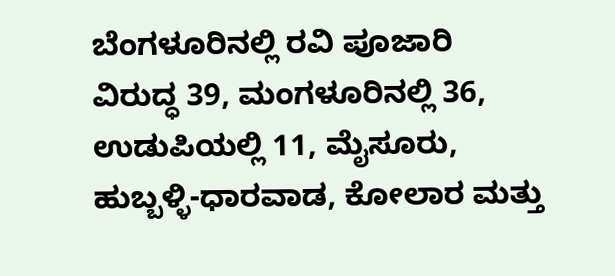ಬೆಂಗಳೂರಿನಲ್ಲಿ ರವಿ ಪೂಜಾರಿ ವಿರುದ್ಧ 39, ಮಂಗಳೂರಿನಲ್ಲಿ 36, ಉಡುಪಿಯಲ್ಲಿ 11, ಮೈಸೂರು, ಹುಬ್ಬಳ್ಳಿ-ಧಾರವಾಡ, ಕೋಲಾರ ಮತ್ತು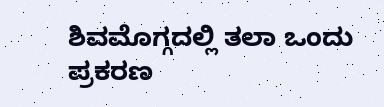ಶಿವಮೊಗ್ಗದಲ್ಲಿ ತಲಾ ಒಂದು ಪ್ರಕರಣ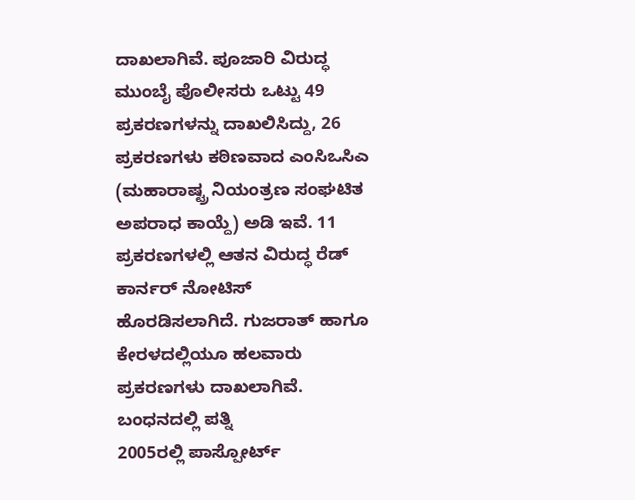ದಾಖಲಾಗಿವೆ. ಪೂಜಾರಿ ವಿರುದ್ಧ ಮುಂಬೈ ಪೊಲೀಸರು ಒಟ್ಟು 49 ಪ್ರಕರಣಗಳನ್ನು ದಾಖಲಿಸಿದ್ದು, 26 ಪ್ರಕರಣಗಳು ಕಠಿಣವಾದ ಎಂಸಿಒಸಿಎ (ಮಹಾರಾಷ್ಟ್ರ ನಿಯಂತ್ರಣ ಸಂಘಟಿತ ಅಪರಾಧ ಕಾಯ್ದೆ) ಅಡಿ ಇವೆ. 11 ಪ್ರಕರಣಗಳಲ್ಲಿ ಆತನ ವಿರುದ್ಧ ರೆಡ್ ಕಾರ್ನರ್ ನೋಟಿಸ್ ಹೊರಡಿಸಲಾಗಿದೆ. ಗುಜರಾತ್ ಹಾಗೂ ಕೇರಳದಲ್ಲಿಯೂ ಹಲವಾರು ಪ್ರಕರಣಗಳು ದಾಖಲಾಗಿವೆ.
ಬಂಧನದಲ್ಲಿ ಪತ್ನಿ
2005ರಲ್ಲಿ ಪಾಸ್ಪೋರ್ಟ್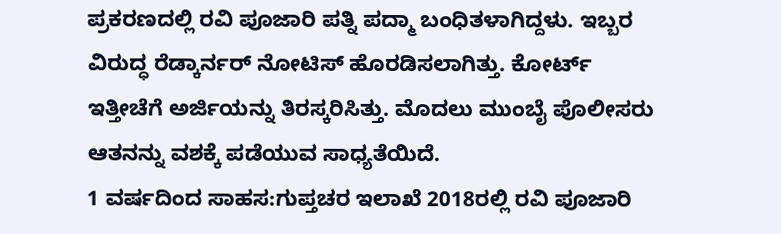ಪ್ರಕರಣದಲ್ಲಿ ರವಿ ಪೂಜಾರಿ ಪತ್ನಿ ಪದ್ಮಾ ಬಂಧಿತಳಾಗಿದ್ದಳು. ಇಬ್ಬರ ವಿರುದ್ಧ ರೆಡ್ಕಾರ್ನರ್ ನೋಟಿಸ್ ಹೊರಡಿಸಲಾಗಿತ್ತು. ಕೋರ್ಟ್ ಇತ್ತೀಚೆಗೆ ಅರ್ಜಿಯನ್ನು ತಿರಸ್ಕರಿಸಿತ್ತು. ಮೊದಲು ಮುಂಬೈ ಪೊಲೀಸರು ಆತನನ್ನು ವಶಕ್ಕೆ ಪಡೆಯುವ ಸಾಧ್ಯತೆಯಿದೆ.
1 ವರ್ಷದಿಂದ ಸಾಹಸ:ಗುಪ್ತಚರ ಇಲಾಖೆ 2018ರಲ್ಲಿ ರವಿ ಪೂಜಾರಿ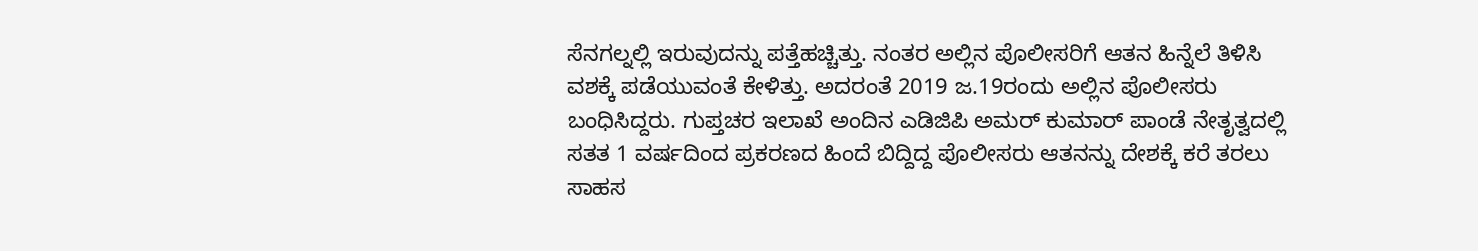ಸೆನಗಲ್ನಲ್ಲಿ ಇರುವುದನ್ನು ಪತ್ತೆಹಚ್ಚಿತ್ತು. ನಂತರ ಅಲ್ಲಿನ ಪೊಲೀಸರಿಗೆ ಆತನ ಹಿನ್ನೆಲೆ ತಿಳಿಸಿ ವಶಕ್ಕೆ ಪಡೆಯುವಂತೆ ಕೇಳಿತ್ತು. ಅದರಂತೆ 2019 ಜ.19ರಂದು ಅಲ್ಲಿನ ಪೊಲೀಸರು ಬಂಧಿಸಿದ್ದರು. ಗುಪ್ತಚರ ಇಲಾಖೆ ಅಂದಿನ ಎಡಿಜಿಪಿ ಅಮರ್ ಕುಮಾರ್ ಪಾಂಡೆ ನೇತೃತ್ವದಲ್ಲಿ ಸತತ 1 ವರ್ಷದಿಂದ ಪ್ರಕರಣದ ಹಿಂದೆ ಬಿದ್ದಿದ್ದ ಪೊಲೀಸರು ಆತನನ್ನು ದೇಶಕ್ಕೆ ಕರೆ ತರಲು ಸಾಹಸ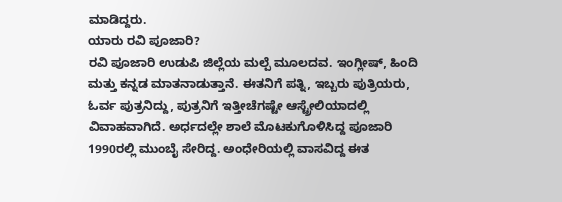ಮಾಡಿದ್ದರು.
ಯಾರು ರವಿ ಪೂಜಾರಿ?
ರವಿ ಪೂಜಾರಿ ಉಡುಪಿ ಜಿಲ್ಲೆಯ ಮಲ್ಪೆ ಮೂಲದವ. ಇಂಗ್ಲೀಷ್, ಹಿಂದಿ ಮತ್ತು ಕನ್ನಡ ಮಾತನಾಡುತ್ತಾನೆ. ಈತನಿಗೆ ಪತ್ನಿ, ಇಬ್ಬರು ಪುತ್ರಿಯರು, ಓರ್ವ ಪುತ್ರನಿದ್ದು, ಪುತ್ರನಿಗೆ ಇತ್ತೀಚೆಗಷ್ಟೇ ಆಸ್ಟ್ರೇಲಿಯಾದಲ್ಲಿ ವಿವಾಹವಾಗಿದೆ. ಅರ್ಧದಲ್ಲೇ ಶಾಲೆ ಮೊಟಕುಗೊಳಿಸಿದ್ದ ಪೂಜಾರಿ 1990ರಲ್ಲಿ ಮುಂಬೈ ಸೇರಿದ್ದ. ಅಂಧೇರಿಯಲ್ಲಿ ವಾಸವಿದ್ದ ಈತ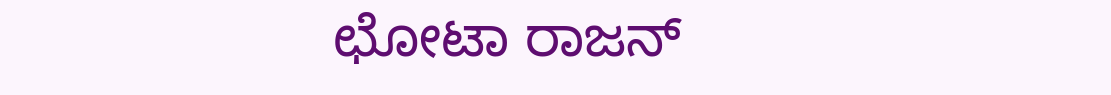ಛೋಟಾ ರಾಜನ್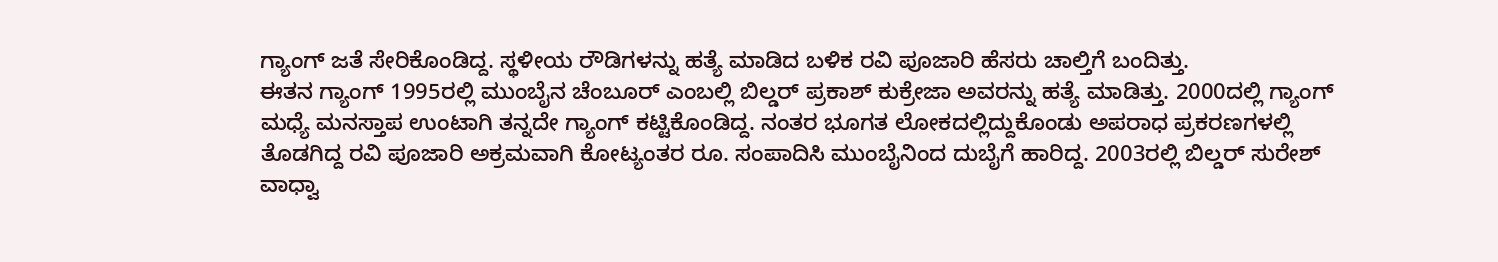ಗ್ಯಾಂಗ್ ಜತೆ ಸೇರಿಕೊಂಡಿದ್ದ. ಸ್ಥಳೀಯ ರೌಡಿಗಳನ್ನು ಹತ್ಯೆ ಮಾಡಿದ ಬಳಿಕ ರವಿ ಪೂಜಾರಿ ಹೆಸರು ಚಾಲ್ತಿಗೆ ಬಂದಿತ್ತು.
ಈತನ ಗ್ಯಾಂಗ್ 1995ರಲ್ಲಿ ಮುಂಬೈನ ಚೆಂಬೂರ್ ಎಂಬಲ್ಲಿ ಬಿಲ್ಡರ್ ಪ್ರಕಾಶ್ ಕುಕ್ರೇಜಾ ಅವರನ್ನು ಹತ್ಯೆ ಮಾಡಿತ್ತು. 2000ದಲ್ಲಿ ಗ್ಯಾಂಗ್ ಮಧ್ಯೆ ಮನಸ್ತಾಪ ಉಂಟಾಗಿ ತನ್ನದೇ ಗ್ಯಾಂಗ್ ಕಟ್ಟಿಕೊಂಡಿದ್ದ. ನಂತರ ಭೂಗತ ಲೋಕದಲ್ಲಿದ್ದುಕೊಂಡು ಅಪರಾಧ ಪ್ರಕರಣಗಳಲ್ಲಿ ತೊಡಗಿದ್ದ ರವಿ ಪೂಜಾರಿ ಅಕ್ರಮವಾಗಿ ಕೋಟ್ಯಂತರ ರೂ. ಸಂಪಾದಿಸಿ ಮುಂಬೈನಿಂದ ದುಬೈಗೆ ಹಾರಿದ್ದ. 2003ರಲ್ಲಿ ಬಿಲ್ಡರ್ ಸುರೇಶ್ ವಾಧ್ವಾ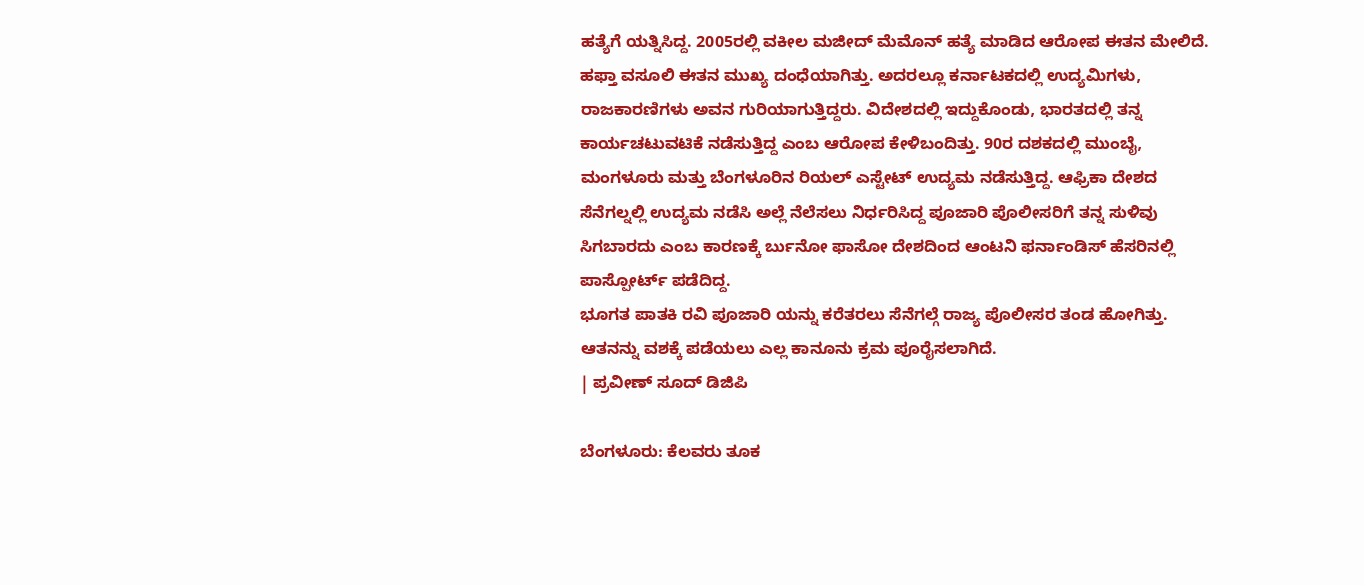ಹತ್ಯೆಗೆ ಯತ್ನಿಸಿದ್ದ. 2005ರಲ್ಲಿ ವಕೀಲ ಮಜೀದ್ ಮೆಮೊನ್ ಹತ್ಯೆ ಮಾಡಿದ ಆರೋಪ ಈತನ ಮೇಲಿದೆ.
ಹಫ್ತಾ ವಸೂಲಿ ಈತನ ಮುಖ್ಯ ದಂಧೆಯಾಗಿತ್ತು. ಅದರಲ್ಲೂ ಕರ್ನಾಟಕದಲ್ಲಿ ಉದ್ಯಮಿಗಳು, ರಾಜಕಾರಣಿಗಳು ಅವನ ಗುರಿಯಾಗುತ್ತಿದ್ದರು. ವಿದೇಶದಲ್ಲಿ ಇದ್ದುಕೊಂಡು, ಭಾರತದಲ್ಲಿ ತನ್ನ ಕಾರ್ಯಚಟುವಟಿಕೆ ನಡೆಸುತ್ತಿದ್ದ ಎಂಬ ಆರೋಪ ಕೇಳಿಬಂದಿತ್ತು. 90ರ ದಶಕದಲ್ಲಿ ಮುಂಬೈ, ಮಂಗಳೂರು ಮತ್ತು ಬೆಂಗಳೂರಿನ ರಿಯಲ್ ಎಸ್ಟೇಟ್ ಉದ್ಯಮ ನಡೆಸುತ್ತಿದ್ದ. ಆಫ್ರಿಕಾ ದೇಶದ ಸೆನೆಗಲ್ನಲ್ಲಿ ಉದ್ಯಮ ನಡೆಸಿ ಅಲ್ಲೆ ನೆಲೆಸಲು ನಿರ್ಧರಿಸಿದ್ದ ಪೂಜಾರಿ ಪೊಲೀಸರಿಗೆ ತನ್ನ ಸುಳಿವು ಸಿಗಬಾರದು ಎಂಬ ಕಾರಣಕ್ಕೆ ರ್ಬುನೋ ಫಾಸೋ ದೇಶದಿಂದ ಆಂಟನಿ ಫರ್ನಾಂಡಿಸ್ ಹೆಸರಿನಲ್ಲಿ ಪಾಸ್ಪೋರ್ಟ್ ಪಡೆದಿದ್ದ.
ಭೂಗತ ಪಾತಕಿ ರವಿ ಪೂಜಾರಿ ಯನ್ನು ಕರೆತರಲು ಸೆನೆಗಲ್ಗೆ ರಾಜ್ಯ ಪೊಲೀಸರ ತಂಡ ಹೋಗಿತ್ತು. ಆತನನ್ನು ವಶಕ್ಕೆ ಪಡೆಯಲು ಎಲ್ಲ ಕಾನೂನು ಕ್ರಮ ಪೂರೈಸಲಾಗಿದೆ.
| ಪ್ರವೀಣ್ ಸೂದ್ ಡಿಜಿಪಿ

ಬೆಂಗಳೂರು: ಕೆಲವರು ತೂಕ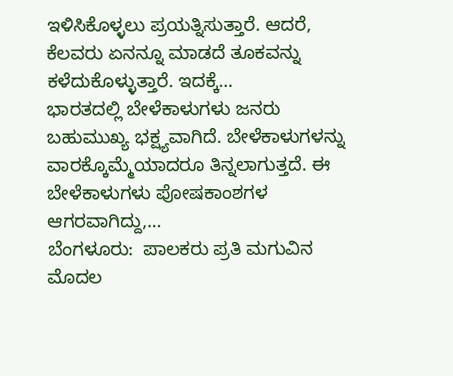ಇಳಿಸಿಕೊಳ್ಳಲು ಪ್ರಯತ್ನಿಸುತ್ತಾರೆ. ಆದರೆ, ಕೆಲವರು ಏನನ್ನೂ ಮಾಡದೆ ತೂಕವನ್ನು ಕಳೆದುಕೊಳ್ಳುತ್ತಾರೆ. ಇದಕ್ಕೆ…
ಭಾರತದಲ್ಲಿ ಬೇಳೆಕಾಳುಗಳು ಜನರು ಬಹುಮುಖ್ಯ ಭಕ್ಷ್ಯವಾಗಿದೆ. ಬೇಳೆಕಾಳುಗಳನ್ನು ವಾರಕ್ಕೊಮ್ಮೆಯಾದರೂ ತಿನ್ನಲಾಗುತ್ತದೆ. ಈ ಬೇಳೆಕಾಳುಗಳು ಪೋಷಕಾಂಶಗಳ ಆಗರವಾಗಿದ್ದು,…
ಬೆಂಗಳೂರು:  ಪಾಲಕರು ಪ್ರತಿ ಮಗುವಿನ ಮೊದಲ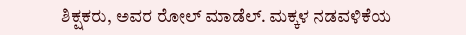ಶಿಕ್ಷಕರು, ಅವರ ರೋಲ್ ಮಾಡೆಲ್. ಮಕ್ಕಳ ನಡವಳಿಕೆಯ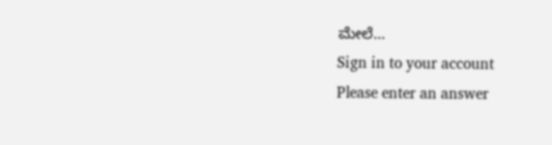ಮೇಲೆ…
Sign in to your account
Please enter an answer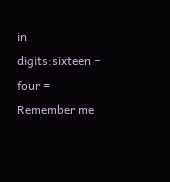in digits:sixteen − four =
Remember me